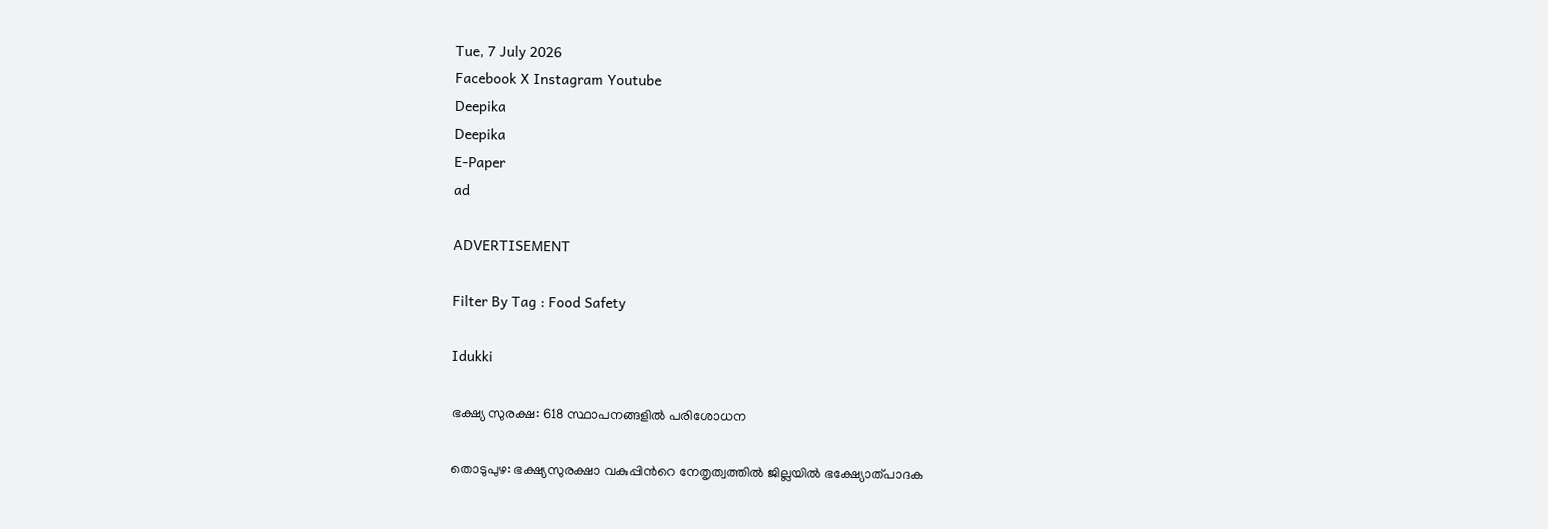Tue, 7 July 2026
Facebook X Instagram Youtube
Deepika
Deepika
E-Paper
ad

ADVERTISEMENT

Filter By Tag : Food Safety

Idukki

ഭക്ഷ്യ സുരക്ഷ: 618 സ്ഥാപനങ്ങളില്‍ പരിശോധന

തൊടുപുഴ: ഭക്ഷ്യസുരക്ഷാ വകുപ്പിന്‍റെ നേതൃത്വത്തില്‍ ജില്ലയില്‍ ഭക്ഷ്യോത്പാദക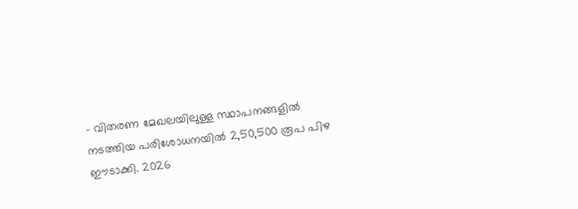- വിതരണ മേഖലയിലുള്ള സ്ഥാപനങ്ങളില്‍ നടത്തിയ പരിശോധനയില്‍ 2,50,500 രൂപ പിഴ ഈടാക്കി. 2026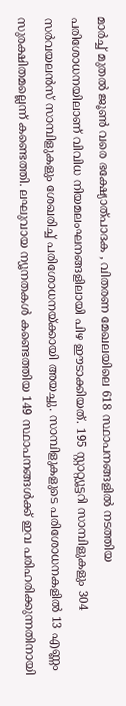മാര്‍ച്ച് മുതല്‍ ജൂണ്‍ വരെ ഭക്ഷ്യോത്പാദക , വിതരണ മേഖലയിലെ 618 സ്ഥാപനങ്ങളില്‍ നടത്തിയ പരിശോധനയിലാണ് വിവിധ നിയമലംഘനങ്ങളിലായി പിഴ ഈടാക്കിയത്. 195 സ്റ്റാറ്റ്യൂട്ടറി സാമ്പിളുകളും 304 സര്‍വയലന്‍സ് സാമ്പിളുകളും ശേഖരിച്ച് പരിശോധനയ്ക്കായി അയച്ചു. സാമ്പിളുകളുടെ പരിശോധനകളില്‍ 13 എണ്ണം സുരക്ഷിതമല്ലെന്ന് കണ്ടെത്തി. ലഘുവായ ന്യൂനതകള്‍ കണ്ടെത്തിയ 149 സ്ഥാപനങ്ങള്‍ക്ക് ഇവ പരിഹരിക്കുന്നതിനായി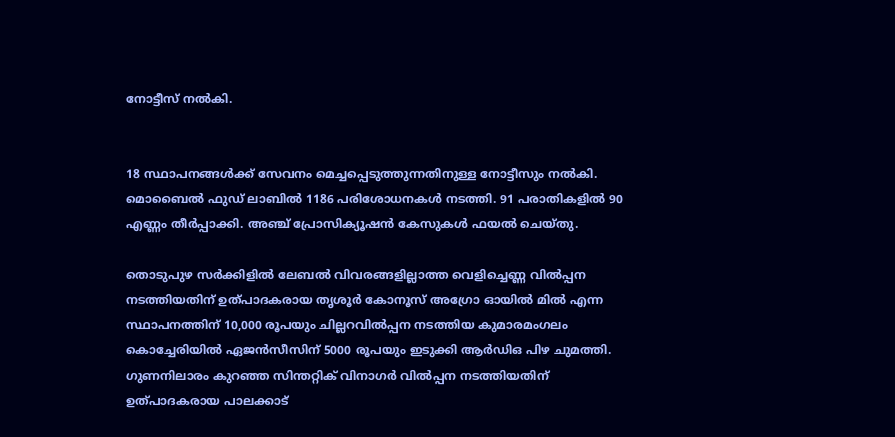നോട്ടീസ് നല്‍കി.


18 സ്ഥാപനങ്ങള്‍ക്ക് സേവനം മെച്ചപ്പെടുത്തുന്നതിനുള്ള നോട്ടീസും നല്‍കി. മൊബൈല്‍ ഫുഡ് ലാബില്‍ 1186 പരിശോധനകള്‍ നടത്തി. 91 പരാതികളില്‍ 90 എണ്ണം തീര്‍പ്പാക്കി. അഞ്ച് പ്രോസിക്യൂഷന്‍ കേസുകള്‍ ഫയല്‍ ചെയ്തു.

തൊടുപുഴ സര്‍ക്കിളില്‍ ലേബല്‍ വിവരങ്ങളില്ലാത്ത വെളിച്ചെണ്ണ വില്‍പ്പന നടത്തിയതിന് ഉത്പാദകരായ തൃശൂര്‍ കോനൂസ് അഗ്രോ ഓയില്‍ മില്‍ എന്ന സ്ഥാപനത്തിന് 10,000 രൂപയും ചില്ലറവില്‍പ്പന നടത്തിയ കുമാരമംഗലം കൊച്ചേരിയില്‍ ഏജന്‍സീസിന് 5000 രൂപയും ഇടുക്കി ആര്‍ഡിഒ പിഴ ചുമത്തി. ഗുണനിലാരം കുറഞ്ഞ സിന്തറ്റിക് വിനാഗര്‍ വില്‍പ്പന നടത്തിയതിന് ഉത്പാദകരായ പാലക്കാട്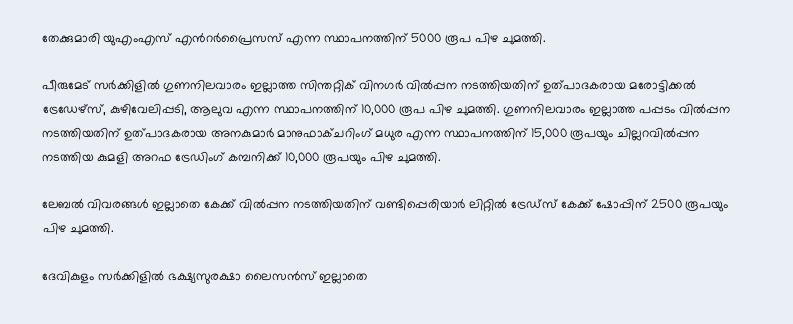തേക്കുമാരി യുഎംഎസ് എന്‍റര്‍പ്രൈസസ് എന്ന സ്ഥാപനത്തിന് 5000 രൂപ പിഴ ചുമത്തി.

പീരുമേട് സര്‍ക്കിളില്‍ ഗുണനിലവാരം ഇല്ലാത്ത സിന്തറ്റിക് വിനഗര്‍ വില്‍പ്പന നടത്തിയതിന് ഉത്പാദകരായ മരോട്ടിക്കല്‍ ട്രേഡേഴ്‌സ്, കുഴിവേലിപ്പടി, ആലുവ എന്ന സ്ഥാപനത്തിന് 10,000 രൂപ പിഴ ചുമത്തി. ഗുണനിലവാരം ഇല്ലാത്ത പപ്പടം വില്‍പ്പന നടത്തിയതിന് ഉത്പാദകരായ അനകുമാര്‍ മാനുഫാക്ചറിംഗ് മധുര എന്ന സ്ഥാപനത്തിന് 15,000 രൂപയും ചില്ലറവില്‍പ്പന നടത്തിയ കുമളി അറഫ ട്രേഡിംഗ് കമ്പനിക്ക് 10,000 രൂപയും പിഴ ചുമത്തി.

ലേബല്‍ വിവരങ്ങള്‍ ഇല്ലാതെ കേക്ക് വില്‍പ്പന നടത്തിയതിന് വണ്ടിപ്പെരിയാര്‍ ലിറ്റില്‍ ട്രേഡ്‌സ് കേക്ക് ഷോപ്പിന് 2500 രൂപയും പിഴ ചുമത്തി.

ദേവികുളം സര്‍ക്കിളില്‍ ഭക്ഷ്യസുരക്ഷാ ലൈസന്‍സ് ഇല്ലാതെ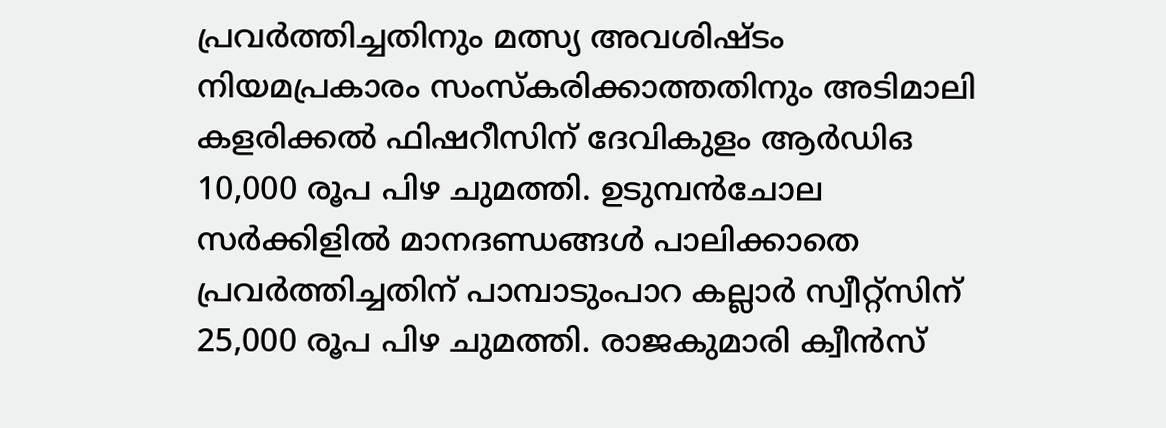പ്രവര്‍ത്തിച്ചതിനും മത്സ്യ അവശിഷ്ടം നിയമപ്രകാരം സംസ്‌കരിക്കാത്തതിനും അടിമാലി കളരിക്കല്‍ ഫിഷറീസിന് ദേവികുളം ആര്‍ഡിഒ 10,000 രൂപ പിഴ ചുമത്തി. ഉടുമ്പന്‍ചോല സര്‍ക്കിളില്‍ മാനദണ്ഡങ്ങള്‍ പാലിക്കാതെ പ്രവര്‍ത്തിച്ചതിന് പാമ്പാടുംപാറ കല്ലാര്‍ സ്വീറ്റ്‌സിന് 25,000 രൂപ പിഴ ചുമത്തി. രാജകുമാരി ക്വീന്‍സ്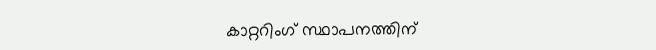കാറ്ററിംഗ് സ്ഥാപനത്തിന്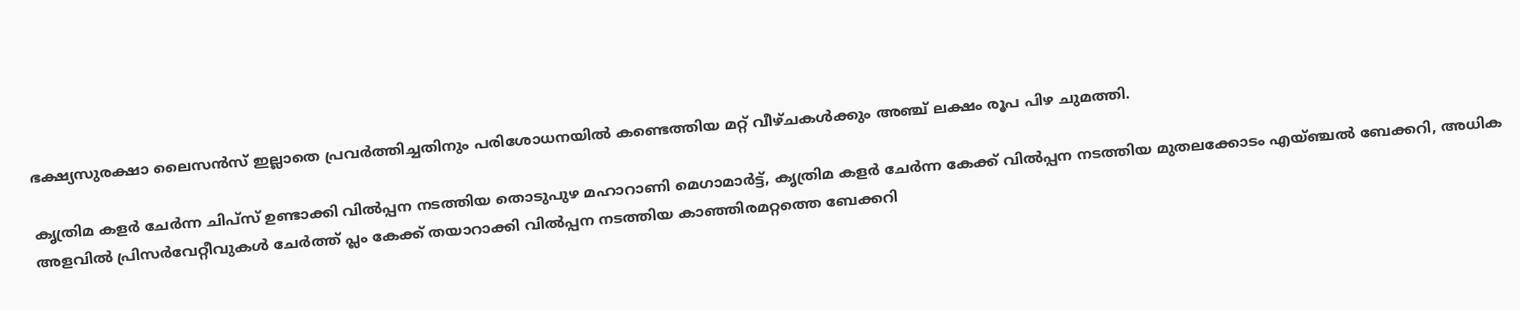ഭക്ഷ്യസുരക്ഷാ ലൈസന്‍സ് ഇല്ലാതെ പ്രവര്‍ത്തിച്ചതിനും പരിശോധനയില്‍ കണ്ടെത്തിയ മറ്റ് വീഴ്ചകള്‍ക്കും അഞ്ച് ലക്ഷം രൂപ പിഴ ചുമത്തി.

കൃത്രിമ കളര്‍ ചേര്‍ന്ന ചിപ്‌സ് ഉണ്ടാക്കി വില്‍പ്പന നടത്തിയ തൊടുപുഴ മഹാറാണി മെഗാമാര്‍ട്ട്, കൃത്രിമ കളര്‍ ചേര്‍ന്ന കേക്ക് വില്‍പ്പന നടത്തിയ മുതലക്കോടം എയ്ഞ്ചല്‍ ബേക്കറി, അധിക അളവില്‍ പ്രിസര്‍വേറ്റീവുകള്‍ ചേര്‍ത്ത് പ്ലം കേക്ക് തയാറാക്കി വില്‍പ്പന നടത്തിയ കാഞ്ഞിരമറ്റത്തെ ബേക്കറി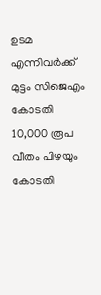ഉടമ എന്നിവർക്ക് മുട്ടം സിജെഎം കോടതി 10,000 രൂപ വീതം പിഴയും കോടതി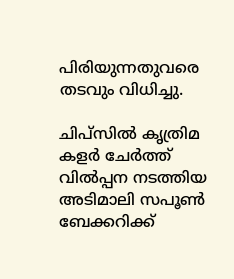പിരിയുന്നതുവരെ തടവും വിധിച്ചു.

ചിപ്‌സില്‍ കൃത്രിമ കളര്‍ ചേര്‍ത്ത് വില്‍പ്പന നടത്തിയ അടിമാലി സപൂണ്‍ ബേക്കറിക്ക്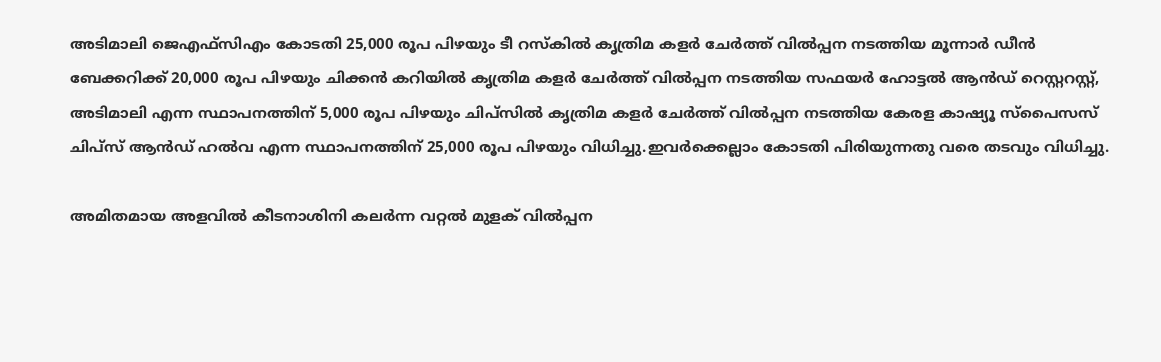അടിമാലി ജെഎഫ്‌സിഎം കോടതി 25,000 രൂപ പിഴയും ടീ റസ്‌കില്‍ കൃത്രിമ കളര്‍ ചേര്‍ത്ത് വില്‍പ്പന നടത്തിയ മൂന്നാര്‍ ഡീന്‍ ബേക്കറിക്ക് 20,000 രൂപ പിഴയും ചിക്കന്‍ കറിയില്‍ കൃത്രിമ കളര്‍ ചേര്‍ത്ത് വില്‍പ്പന നടത്തിയ സഫയര്‍ ഹോട്ടല്‍ ആൻഡ് റെസ്റ്ററസ്റ്റ്, അടിമാലി എന്ന സ്ഥാപനത്തിന് 5,000 രൂപ പിഴയും ചിപ്‌സില്‍ കൃത്രിമ കളര്‍ ചേര്‍ത്ത് വില്‍പ്പന നടത്തിയ കേരള കാഷ്യൂ സ്‌പൈസസ് ചിപ്‌സ് ആൻഡ് ഹല്‍വ എന്ന സ്ഥാപനത്തിന് 25,000 രൂപ പിഴയും വിധിച്ചു.ഇവര്‍ക്കെല്ലാം കോടതി പിരിയുന്നതു വരെ തടവും വിധിച്ചു.

അമിതമായ അളവില്‍ കീടനാശിനി കലര്‍ന്ന വറ്റല്‍ മുളക് വില്‍പ്പന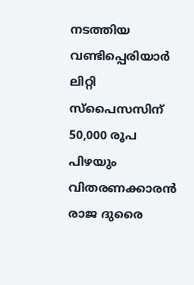നടത്തിയ വണ്ടിപ്പെരിയാര്‍ ലിറ്റി സ്‌പൈസസിന് 50,000 രൂപ പിഴയും വിതരണക്കാരന്‍ രാജ ദുരൈ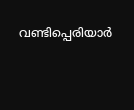വണ്ടിപ്പെരിയാര്‍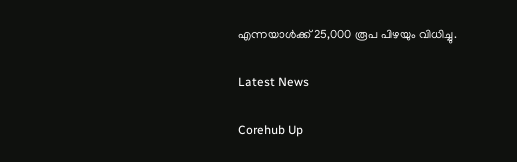എന്നയാള്‍ക്ക് 25,000 രൂപ പിഴയും വിധിച്ചു.

Latest News

Corehub Up